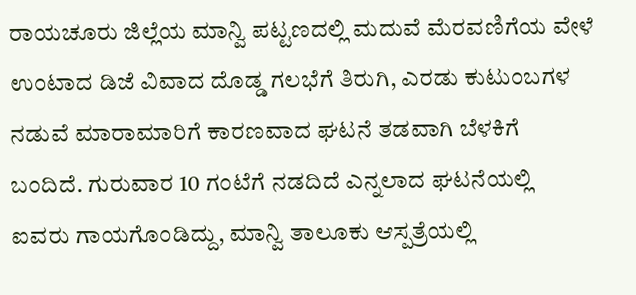ರಾಯಚೂರು ಜಿಲ್ಲೆಯ ಮಾನ್ವಿ ಪಟ್ಟಣದಲ್ಲಿ ಮದುವೆ ಮೆರವಣಿಗೆಯ ವೇಳೆ ಉಂಟಾದ ಡಿಜೆ ವಿವಾದ ದೊಡ್ಡ ಗಲಭೆಗೆ ತಿರುಗಿ, ಎರಡು ಕುಟುಂಬಗಳ ನಡುವೆ ಮಾರಾಮಾರಿಗೆ ಕಾರಣವಾದ ಘಟನೆ ತಡವಾಗಿ ಬೆಳಕಿಗೆ ಬಂದಿದೆ. ಗುರುವಾರ 10 ಗಂಟೆಗೆ ನಡದಿದೆ ಎನ್ನಲಾದ ಘಟನೆಯಲ್ಲಿ ಐವರು ಗಾಯಗೊಂಡಿದ್ದು, ಮಾನ್ವಿ ತಾಲೂಕು ಆಸ್ಪತ್ರೆಯಲ್ಲಿ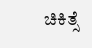ಚಿಕಿತ್ಸೆ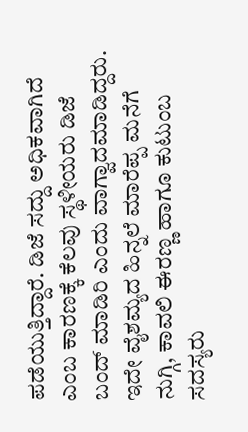ಪಡೆಯುತ್ತಿದ್ದಾರೆ. ಡಿಜೆ ಸದ್ದು ಅಧಿಕವಾಗಿದೆ ಎಂಬ ಕಾರಣಕ್ಕೆ ಕೆಲವು ಸ್ಥಳೀಯರು ಡಿಜೆ ಬಂದ್ ಮಾಡಿರಿ ಎಂದು ವಾಗ್ವಾದಮಾಡಿದ್ದರು. ಇದೇ ವೈಶಮ್ಯದ ಹಿನ್ನಲೆ ಮಾರೆಪ್ಪ ಮನೆಗೆ ನುಗ್ಗಿ, ಕಾವಲಿ ಈರಣ್ಣ ಹಾಗೂ ಕುಟುಂಬ ಸದಸ್ಯರು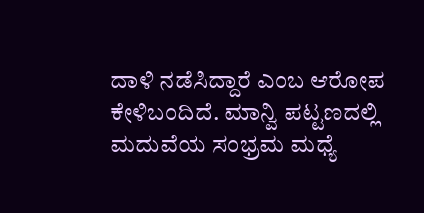ದಾಳಿ ನಡೆಸಿದ್ದಾರೆ ಎಂಬ ಆರೋಪ ಕೇಳಿಬಂದಿದೆ. ಮಾನ್ವಿ ಪಟ್ಟಣದಲ್ಲಿ ಮದುವೆಯ ಸಂಭ್ರಮ ಮಧ್ಯೆ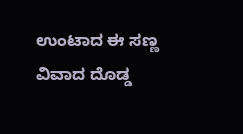ಉಂಟಾದ ಈ ಸಣ್ಣ ವಿವಾದ ದೊಡ್ಡ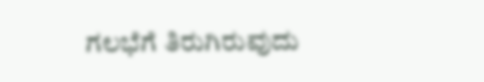ಗಲಭೆಗೆ ತಿರುಗಿರುವುದು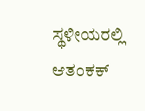ಸ್ಥಳೀಯರಲ್ಲಿ ಆತಂಕಕ್